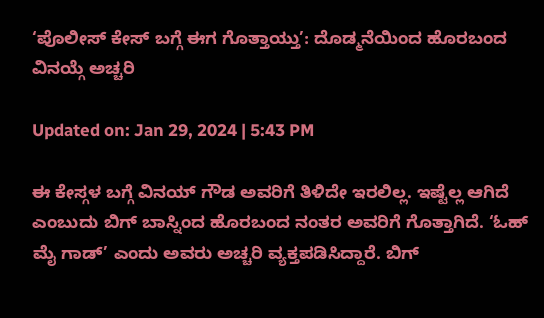‘ಪೊಲೀಸ್ ಕೇಸ್ ಬಗ್ಗೆ ಈಗ ಗೊತ್ತಾಯ್ತು’: ದೊಡ್ಮನೆಯಿಂದ ಹೊರಬಂದ ವಿನಯ್ಗೆ ಅಚ್ಚರಿ

Updated on: Jan 29, 2024 | 5:43 PM

ಈ ಕೇಸ್ಗಳ ಬಗ್ಗೆ ವಿನಯ್ ಗೌಡ ಅವರಿಗೆ ತಿಳಿದೇ ಇರಲಿಲ್ಲ. ಇಷ್ಟೆಲ್ಲ ಆಗಿದೆ ಎಂಬುದು ಬಿಗ್ ಬಾಸ್ನಿಂದ ಹೊರಬಂದ ನಂತರ ಅವರಿಗೆ ಗೊತ್ತಾಗಿದೆ. ‘ಓಹ್ ಮೈ ಗಾಡ್’ ಎಂದು ಅವರು ಅಚ್ಚರಿ ವ್ಯಕ್ತಪಡಿಸಿದ್ದಾರೆ. ಬಿಗ್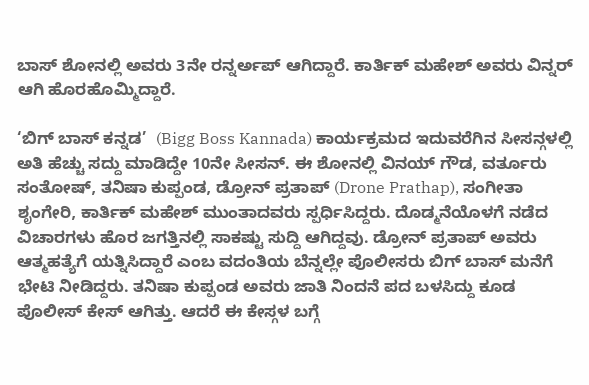ಬಾಸ್ ಶೋನಲ್ಲಿ ಅವರು 3ನೇ ರನ್ನರ್ಅಪ್ ಆಗಿದ್ದಾರೆ. ಕಾರ್ತಿಕ್ ಮಹೇಶ್ ಅವರು ವಿನ್ನರ್ ಆಗಿ ಹೊರಹೊಮ್ಮಿದ್ದಾರೆ.

‘ಬಿಗ್ ಬಾಸ್ ಕನ್ನಡ’  (Bigg Boss Kannada) ಕಾರ್ಯಕ್ರಮದ ಇದುವರೆಗಿನ ಸೀಸನ್ಗಳಲ್ಲಿ ಅತಿ ಹೆಚ್ಚು ಸದ್ದು ಮಾಡಿದ್ದೇ 10ನೇ ಸೀಸನ್. ಈ ಶೋನಲ್ಲಿ ವಿನಯ್ ಗೌಡ, ವರ್ತೂರು ಸಂತೋಷ್, ತನಿಷಾ ಕುಪ್ಪಂಡ, ಡ್ರೋನ್ ಪ್ರತಾಪ್ (Drone Prathap), ಸಂಗೀತಾ ಶೃಂಗೇರಿ, ಕಾರ್ತಿಕ್ ಮಹೇಶ್ ಮುಂತಾದವರು ಸ್ಪರ್ಧಿಸಿದ್ದರು. ದೊಡ್ಮನೆಯೊಳಗೆ ನಡೆದ ವಿಚಾರಗಳು ಹೊರ ಜಗತ್ತಿನಲ್ಲಿ ಸಾಕಷ್ಟು ಸುದ್ದಿ ಆಗಿದ್ದವು. ಡ್ರೋನ್ ಪ್ರತಾಪ್ ಅವರು ಆತ್ಮಹತ್ಯೆಗೆ ಯತ್ನಿಸಿದ್ದಾರೆ ಎಂಬ ವದಂತಿಯ ಬೆನ್ನಲ್ಲೇ ಪೊಲೀಸರು ಬಿಗ್ ಬಾಸ್ ಮನೆಗೆ ಭೇಟಿ ನೀಡಿದ್ದರು. ತನಿಷಾ ಕುಪ್ಪಂಡ ಅವರು ಜಾತಿ ನಿಂದನೆ ಪದ ಬಳಸಿದ್ದು ಕೂಡ ಪೊಲೀಸ್ ಕೇಸ್ ಆಗಿತ್ತು. ಆದರೆ ಈ ಕೇಸ್ಗಳ ಬಗ್ಗೆ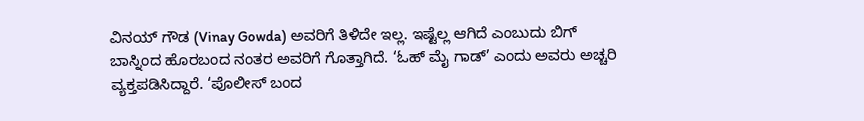ವಿನಯ್ ಗೌಡ (Vinay Gowda) ಅವರಿಗೆ ತಿಳಿದೇ ಇಲ್ಲ. ಇಷ್ಟೆಲ್ಲ ಆಗಿದೆ ಎಂಬುದು ಬಿಗ್ ಬಾಸ್ನಿಂದ ಹೊರಬಂದ ನಂತರ ಅವರಿಗೆ ಗೊತ್ತಾಗಿದೆ. ‘ಓಹ್ ಮೈ ಗಾಡ್’ ಎಂದು ಅವರು ಅಚ್ಚರಿ ವ್ಯಕ್ತಪಡಿಸಿದ್ದಾರೆ. ‘ಪೊಲೀಸ್ ಬಂದ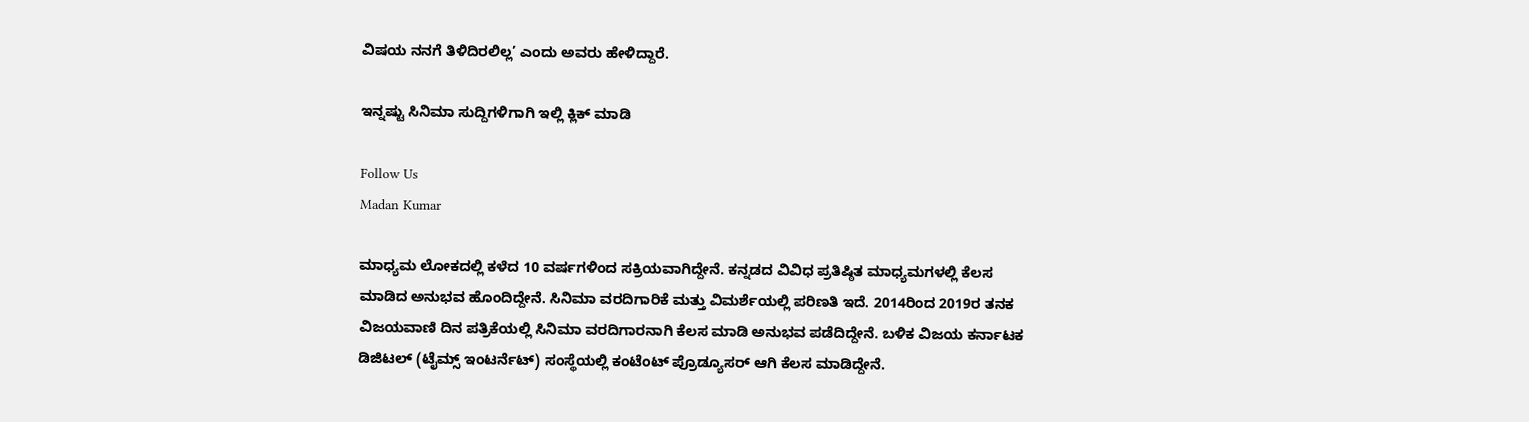ವಿಷಯ ನನಗೆ ತಿಳಿದಿರಲಿಲ್ಲ’ ಎಂದು ಅವರು ಹೇಳಿದ್ದಾರೆ.

ಇನ್ನಷ್ಟು ಸಿನಿಮಾ ಸುದ್ದಿಗಳಿಗಾಗಿ ಇಲ್ಲಿ ಕ್ಲಿಕ್ ಮಾಡಿ

Follow Us
Madan Kumar

ಮಾಧ್ಯಮ ಲೋಕದಲ್ಲಿ ಕಳೆದ 10 ವರ್ಷಗಳಿಂದ ಸಕ್ರಿಯವಾಗಿದ್ದೇನೆ. ಕನ್ನಡದ ವಿವಿಧ ಪ್ರತಿಷ್ಠಿತ ಮಾಧ್ಯಮಗಳಲ್ಲಿ ಕೆಲಸ ಮಾಡಿದ ಅನುಭವ ಹೊಂದಿದ್ದೇನೆ. ಸಿನಿಮಾ ವರದಿಗಾರಿಕೆ ಮತ್ತು ವಿಮರ್ಶೆಯಲ್ಲಿ ಪರಿಣತಿ ಇದೆ. 2014ರಿಂದ 2019ರ ತನಕ ವಿಜಯವಾಣಿ ದಿನ ಪತ್ರಿಕೆಯಲ್ಲಿ ಸಿನಿಮಾ ವರದಿಗಾರನಾಗಿ ಕೆಲಸ ಮಾಡಿ ಅನುಭವ ಪಡೆದಿದ್ದೇನೆ. ಬಳಿಕ ವಿಜಯ ಕರ್ನಾಟಕ ಡಿಜಿಟಲ್ (ಟೈಮ್ಸ್ ಇಂಟರ್ನೆಟ್) ಸಂಸ್ಥೆಯಲ್ಲಿ ಕಂಟೆಂಟ್ ಪ್ರೊಡ್ಯೂಸರ್ ಆಗಿ ಕೆಲಸ ಮಾಡಿದ್ದೇನೆ.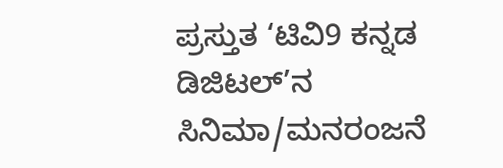ಪ್ರಸ್ತುತ ‘ಟಿವಿ9 ಕನ್ನಡ ಡಿಜಿಟಲ್’ನ ಸಿನಿಮಾ/ಮನರಂಜನೆ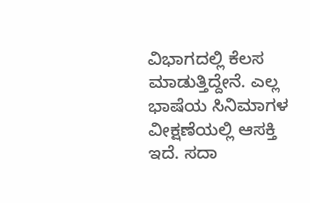ವಿಭಾಗದಲ್ಲಿ ಕೆಲಸ ಮಾಡುತ್ತಿದ್ದೇನೆ. ಎಲ್ಲ ಭಾಷೆಯ ಸಿನಿಮಾಗಳ ವೀಕ್ಷಣೆಯಲ್ಲಿ ಆಸಕ್ತಿ ಇದೆ. ಸದಾ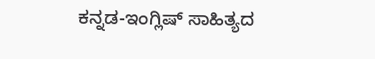ಕನ್ನಡ-ಇಂಗ್ಲಿಷ್ ಸಾಹಿತ್ಯದ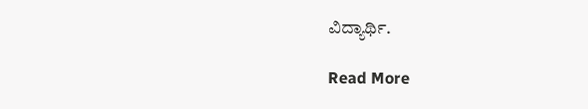ವಿದ್ಯಾರ್ಥಿ.

Read More